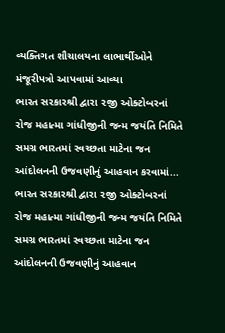વ્યક્તિગત શૌચાલયના લાભાર્થીઓને મંજૂરીપત્રો આપવામાં આવ્યા
ભારત સરકારશ્રી દ્વારા ૨જી ઓક્ટોબરનાં રોજ મહાત્મા ગાંધીજીની જન્મ જયંતિ નિમિતે સમગ્ર ભારતમાં સ્વચ્છતા માટેના જન આંદોલનની ઉજવણીનું આહવાન કરવામાં...
ભારત સરકારશ્રી દ્વારા ૨જી ઓક્ટોબરનાં રોજ મહાત્મા ગાંધીજીની જન્મ જયંતિ નિમિતે સમગ્ર ભારતમાં સ્વચ્છતા માટેના જન આંદોલનની ઉજવણીનું આહવાન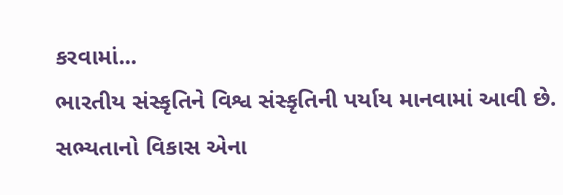કરવામાં...
ભારતીય સંસ્કૃતિને વિશ્વ સંસ્કૃતિની પર્યાય માનવામાં આવી છે. સભ્યતાનો વિકાસ એના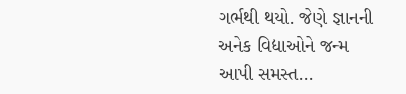ગર્ભથી થયો. જેણે જ્ઞાનની અનેક વિદ્યાઓને જન્મ આપી સમસ્ત...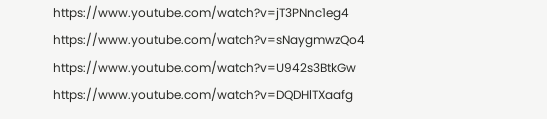https://www.youtube.com/watch?v=jT3PNnc1eg4
https://www.youtube.com/watch?v=sNaygmwzQo4
https://www.youtube.com/watch?v=U942s3BtkGw
https://www.youtube.com/watch?v=DQDHlTXaafg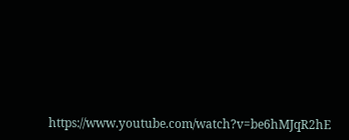https://www.youtube.com/watch?v=be6hMJqR2hE